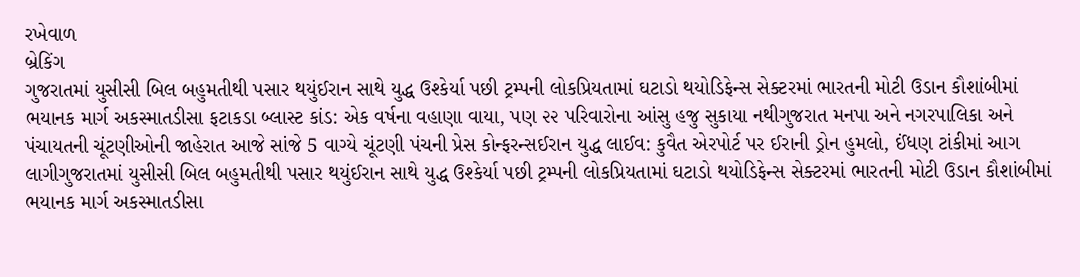રખેવાળ
બ્રેકિંગ
ગુજરાતમાં યુસીસી બિલ બહુમતીથી પસાર થયુંઈરાન સાથે યુદ્ધ ઉશ્કેર્યા પછી ટ્રમ્પની લોકપ્રિયતામાં ઘટાડો થયોડિફેન્સ સેક્ટરમાં ભારતની મોટી ઉડાન કૌશાંબીમાં ભયાનક માર્ગ અકસ્માતડીસા ફટાકડા બ્લાસ્ટ કાંડ: એક વર્ષના વહાણા વાયા, પણ ૨૨ પરિવારોના આંસુ હજુ સુકાયા નથીગુજરાત મનપા અને નગરપાલિકા અને પંચાયતની ચૂંટણીઓની જાહેરાત આજે સાંજે 5 વાગ્યે ચૂંટણી પંચની પ્રેસ કોન્ફરન્સઈરાન યુદ્ધ લાઈવ: કુવૈત એરપોર્ટ પર ઈરાની ડ્રોન હુમલો, ઈંધણ ટાંકીમાં આગ લાગીગુજરાતમાં યુસીસી બિલ બહુમતીથી પસાર થયુંઈરાન સાથે યુદ્ધ ઉશ્કેર્યા પછી ટ્રમ્પની લોકપ્રિયતામાં ઘટાડો થયોડિફેન્સ સેક્ટરમાં ભારતની મોટી ઉડાન કૌશાંબીમાં ભયાનક માર્ગ અકસ્માતડીસા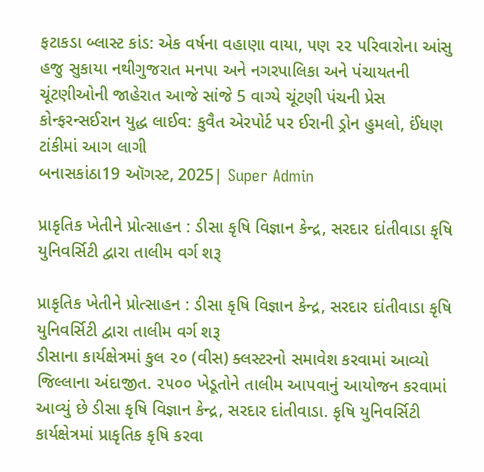ફટાકડા બ્લાસ્ટ કાંડ: એક વર્ષના વહાણા વાયા, પણ ૨૨ પરિવારોના આંસુ હજુ સુકાયા નથીગુજરાત મનપા અને નગરપાલિકા અને પંચાયતની ચૂંટણીઓની જાહેરાત આજે સાંજે 5 વાગ્યે ચૂંટણી પંચની પ્રેસ કોન્ફરન્સઈરાન યુદ્ધ લાઈવ: કુવૈત એરપોર્ટ પર ઈરાની ડ્રોન હુમલો, ઈંધણ ટાંકીમાં આગ લાગી
બનાસકાંઠા19 ઑગસ્ટ, 2025| Super Admin

પ્રાકૃતિક ખેતીને પ્રોત્સાહન : ડીસા કૃષિ વિજ્ઞાન કેન્દ્ર, સરદાર દાંતીવાડા કૃષિ યુનિવર્સિટી દ્વારા તાલીમ વર્ગ શરૂ

પ્રાકૃતિક ખેતીને પ્રોત્સાહન : ડીસા કૃષિ વિજ્ઞાન કેન્દ્ર, સરદાર દાંતીવાડા કૃષિ યુનિવર્સિટી દ્વારા તાલીમ વર્ગ શરૂ
ડીસાના કાર્યક્ષેત્રમાં કુલ ૨૦ (વીસ) ક્લસ્ટરનો સમાવેશ કરવામાં આવ્યો જિલ્લાના અંદાજીત. ૨૫૦૦ ખેડૂતોને તાલીમ આપવાનું આયોજન કરવામાં આવ્યું છે ડીસા કૃષિ વિજ્ઞાન કેન્દ્ર, સરદાર દાંતીવાડા. કૃષિ યુનિવર્સિટી કાર્યક્ષેત્રમાં પ્રાકૃતિક કૃષિ કરવા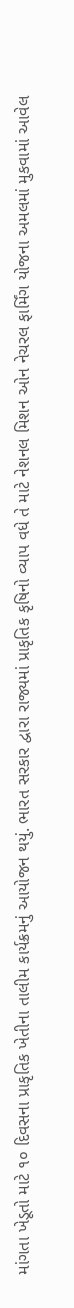માંગતા ખેડૂતો માટે ૧૦ દિવસના પ્રાકૃતિક ખેતીના તાલીમ કાર્યક્રમનું આયોજન થયું. ભારત સરકાર દ્વારા રાજ્યમાં પ્રાકૃતિક કૃષિનો વ્યાપ વધે તે માટે નેશનલ મિશન ઓન નેચરલ ફાર્મિંગ યોજના અમલમાં મુકવામાં આવેલ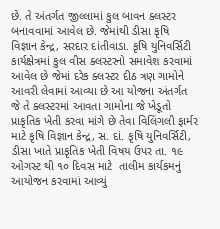છે. તે અંતર્ગત જીલ્લામાં કુલ બાવન ક્લસ્ટર બનાવવામાં આવેલ છે. જેમાંથી ડીસા કૃષિ વિજ્ઞાન કેન્દ્ર, સરદાર દાંતીવાડા. કૃષિ યુનિવર્સિટી કાર્યક્ષેત્રમાં કુલ વીસ ક્લસ્ટરનો સમાવેશ કરવામાં આવેલ છે જેમાં દરેક ક્લસ્ટર દીઠ ત્રણ ગામોને આવરી લેવામાં આવ્યા છે આ યોજના અંતર્ગત જે તે ક્લસ્ટરમાં આવતા ગામોના જે ખેડૂતો પ્રાકૃતિક ખેતી કરવા માંગે છે તેવા વિલિંગલી ફાર્મર માટે કૃષિ વિજ્ઞાન કેન્દ્ર, સ. દાં. કૃષિ યુનિવર્સિટી, ડીસા ખાતે પ્રાકૃતિક ખેતી વિષય ઉપર તા. ૧૯ ઓગસ્ટ થી ૧૦ દિવસ માટે  તાલીમ કાર્યકમનું આયોજન કરવામાં આવ્યું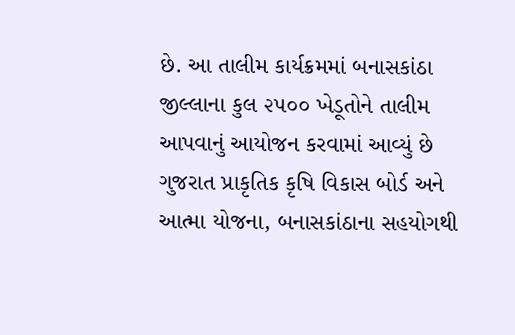છે. આ તાલીમ કાર્યક્રમમાં બનાસકાંઠા જીલ્લાના કુલ ૨૫૦૦ ખેડૂતોને તાલીમ આપવાનું આયોજન કરવામાં આવ્યું છે ગુજરાત પ્રાકૃતિક કૃષિ વિકાસ બોર્ડ અને આત્મા યોજના, બનાસકાંઠાના સહયોગથી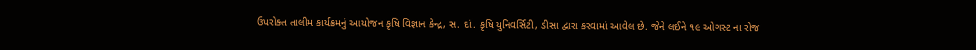ઉપરોક્ત તાલીમ કાર્યક્રમનું આયોજન કૃષિ વિજ્ઞાન કેન્દ્ર, સ. દાં. કૃષિ યુનિવર્સિટી, ડીસા દ્વારા કરવામાં આવેલ છે. જેને લઈને ૧૯ ઓગસ્ટ ના રોજ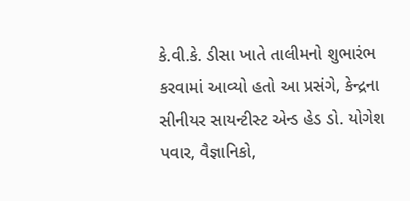કે.વી.કે. ડીસા ખાતે તાલીમનો શુભારંભ કરવામાં આવ્યો હતો આ પ્રસંગે, કેન્દ્રના સીનીયર સાયન્ટીસ્ટ એન્ડ હેડ ડો. યોગેશ પવાર, વૈજ્ઞાનિકો,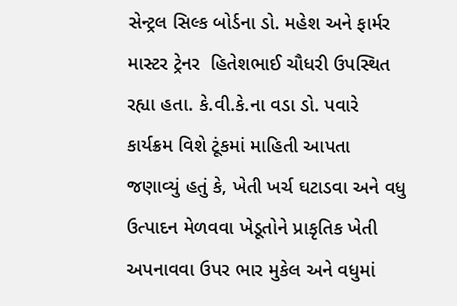સેન્ટ્રલ સિલ્ક બોર્ડના ડો. મહેશ અને ફાર્મર માસ્ટર ટ્રેનર  હિતેશભાઈ ચૌધરી ઉપસ્થિત રહ્યા હતા. કે.વી.કે.ના વડા ડો. પવારે કાર્યક્રમ વિશે ટૂંકમાં માહિતી આપતા જણાવ્યું હતું કે, ખેતી ખર્ચ ઘટાડવા અને વધુ ઉત્પાદન મેળવવા ખેડૂતોને પ્રાકૃતિક ખેતી અપનાવવા ઉપર ભાર મુકેલ અને વધુમાં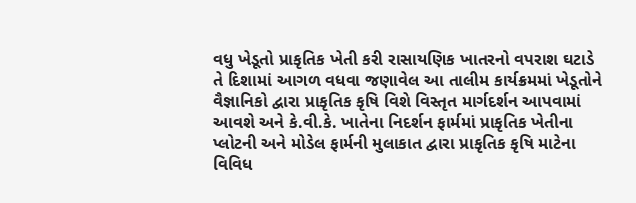વધુ ખેડૂતો પ્રાકૃતિક ખેતી કરી રાસાયણિક ખાતરનો વપરાશ ઘટાડે તે દિશામાં આગળ વધવા જણાવેલ આ તાલીમ કાર્યક્રમમાં ખેડૂતોને વૈજ્ઞાનિકો દ્વારા પ્રાકૃતિક કૃષિ વિશે વિસ્તૃત માર્ગદર્શન આપવામાં આવશે અને કે.વી.કે. ખાતેના નિદર્શન ફાર્મમાં પ્રાકૃતિક ખેતીના પ્લોટની અને મોડેલ ફાર્મની મુલાકાત દ્વારા પ્રાકૃતિક કૃષિ માટેના વિવિધ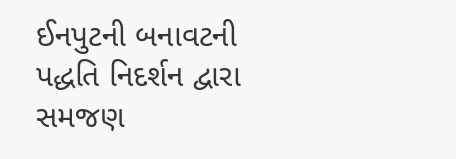ઈનપુટની બનાવટની પદ્ધતિ નિદર્શન દ્વારા સમજણ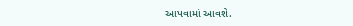આપવામાં આવશે.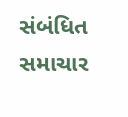સંબંધિત સમાચાર